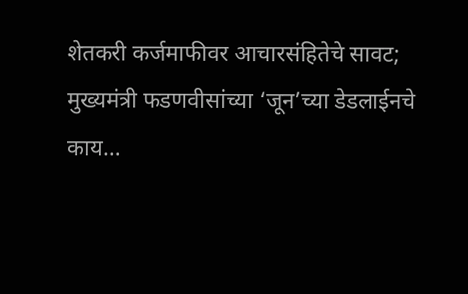शेतकरी कर्जमाफीवर आचारसंहितेचे सावट; मुख्यमंत्री फडणवीसांच्या ‘जून’च्या डेडलाईनचे काय…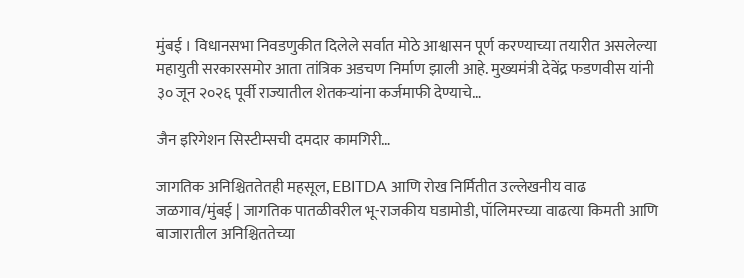मुंबई । विधानसभा निवडणुकीत दिलेले सर्वात मोठे आश्वासन पूर्ण करण्याच्या तयारीत असलेल्या महायुती सरकारसमोर आता तांत्रिक अडचण निर्माण झाली आहे. मुख्यमंत्री देवेंद्र फडणवीस यांनी ३० जून २०२६ पूर्वी राज्यातील शेतकऱ्यांना कर्जमाफी देण्याचे…

जैन इरिगेशन सिस्टीम्सची दमदार कामगिरी…

जागतिक अनिश्चिततेतही महसूल, EBITDA आणि रोख निर्मितीत उल्लेखनीय वाढ जळगाव/मुंबई | जागतिक पातळीवरील भू-राजकीय घडामोडी, पॉलिमरच्या वाढत्या किमती आणि बाजारातील अनिश्चिततेच्या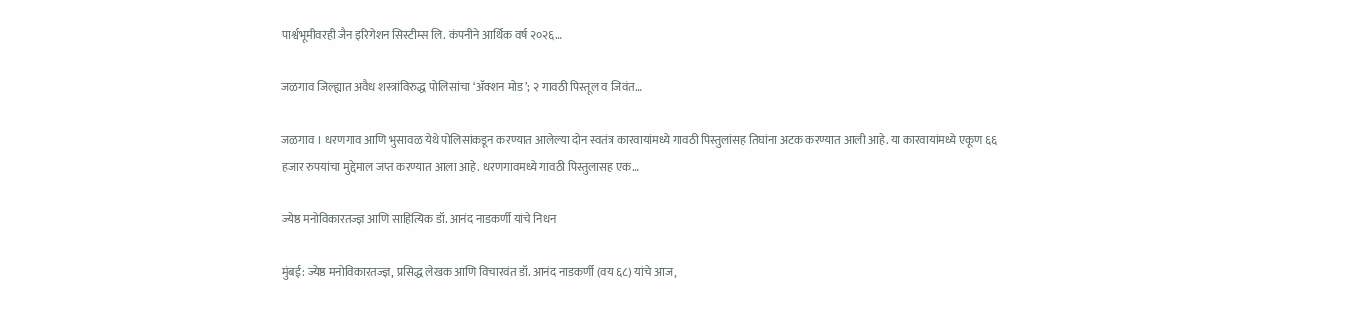पार्श्वभूमीवरही जैन इरिगेशन सिस्टीम्स लि. कंपनीने आर्थिक वर्ष २०२६…

जळगाव जिल्ह्यात अवैध शस्त्रांविरुद्ध पोलिसांचा ‘अ‍ॅक्शन मोड’; २ गावठी पिस्तूल व जिवंत…

जळगाव । धरणगाव आणि भुसावळ येथे पोलिसांकडून करण्यात आलेल्या दोन स्वतंत्र कारवायांमध्ये गावठी पिस्तुलांसह तिघांना अटक करण्यात आली आहे. या कारवायांमध्ये एकूण ६६ हजार रुपयांचा मुद्देमाल जप्त करण्यात आला आहे. धरणगावमध्ये गावठी पिस्तुलासह एक…

ज्येष्ठ मनोविकारतज्ज्ञ आणि साहित्यिक डॉ. आनंद नाडकर्णी यांचे निधन

मुंबई: ज्येष्ठ मनोविकारतज्ज्ञ, प्रसिद्ध लेखक आणि विचारवंत डॉ. आनंद नाडकर्णी (वय ६८) यांचे आज,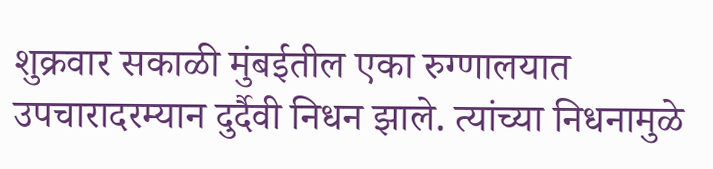शुक्रवार सकाळी मुंबईतील एका रुग्णालयात उपचारादरम्यान दुर्दैवी निधन झाले. त्यांच्या निधनामुळे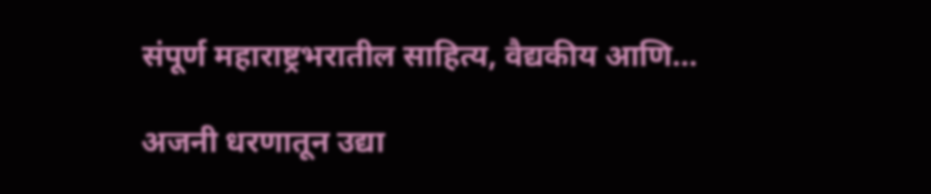संपूर्ण महाराष्ट्रभरातील साहित्य, वैद्यकीय आणि…

अजनी धरणातून उद्या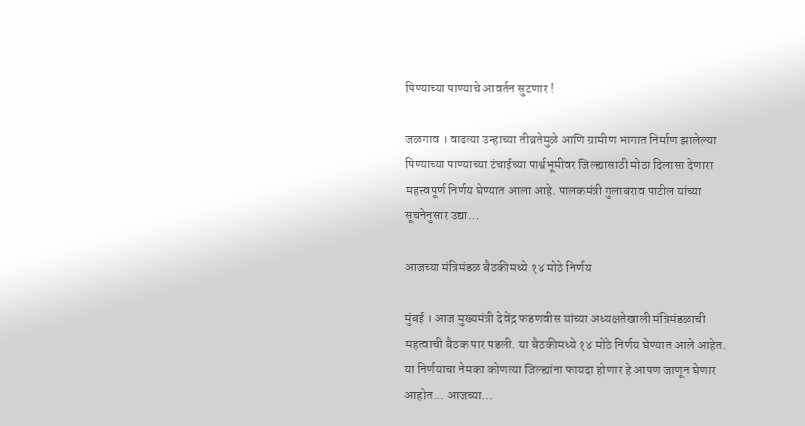पिण्याच्या पाण्याचे आवर्तन सुटणार !

जळगाव । वाढत्या उन्हाच्या तीव्रतेमुळे आणि ग्रामीण भागात निर्माण झालेल्या पिण्याच्या पाण्याच्या टंचाईच्या पार्श्वभूमीवर जिल्ह्यासाठी मोठा दिलासा देणारा महत्त्वपूर्ण निर्णय घेण्यात आला आहे. पालकमंत्री गुलाबराव पाटील यांच्या सूचनेनुसार उद्या…

आजच्या मंत्रिमंडळ बैठकीमध्ये १४ मोठे निर्णय

मुंबई । आज मुख्यमंत्री देवेंद्र फडणवीस यांच्या अध्यक्षतेखाली मंत्रिमंडळाची महत्वाची बैठक पार पडली. या बैठकीमध्ये १४ मोठे निर्णय घेण्यात आले आहेत. या निर्णयाचा नेमका कोणत्या जिल्ह्यांना फायदा होणार हे आपण जाणून घेणार आहोत... आजच्या…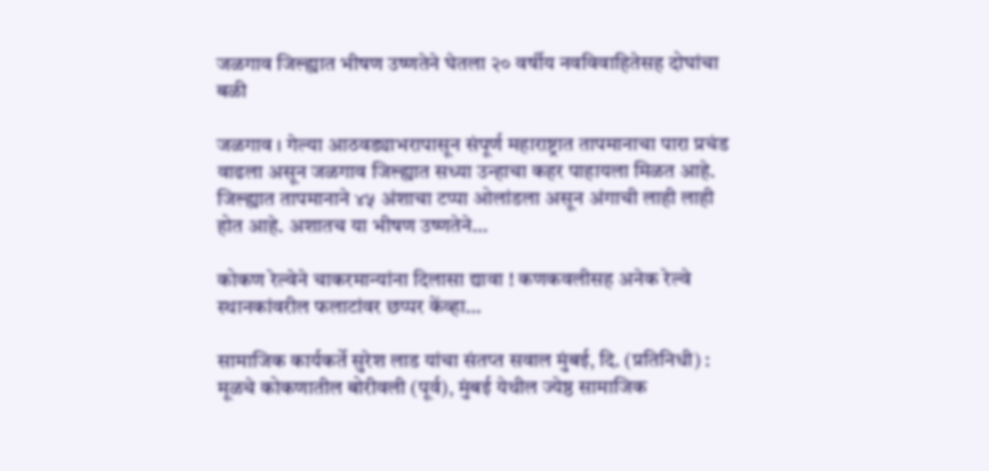जळगाव जिल्ह्यात भीषण उष्णतेने घेतला २० वर्षीय नवविवाहितेसह दोघांचा बळी

जळगाव । गेल्या आठवड्याभरापासून संपूर्ण महाराष्ट्रात तापमानाचा पारा प्रचंड वाढला असून जळगाव जिल्ह्यात सध्या उन्हाचा कहर पाहायला मिळत आहे. जिल्ह्यात तापमानाने ४५ अंशाचा टप्पा ओलांडला असून अंगाची लाही लाही होत आहे. अशातच या भीषण उष्णतेने…

कोकण रेल्वेने चाकरमान्यांना दिलासा द्यावा ! कणकवलीसह अनेक रेल्वे स्थानकांवरील फलाटांवर छप्पर केंव्हा…

सामाजिक कार्यकर्ते सुरेश लाड यांचा संतप्त सवाल मुंबई, दि. (प्रतिनिधी) : मूळचे कोकणातील बोरीवली (पूर्व), मुंबई येथील ज्येष्ठ सामाजिक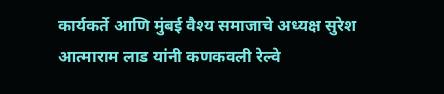कार्यकर्ते आणि मुंबई वैश्य समाजाचे अध्यक्ष सुरेश आत्माराम लाड यांनी कणकवली रेल्वे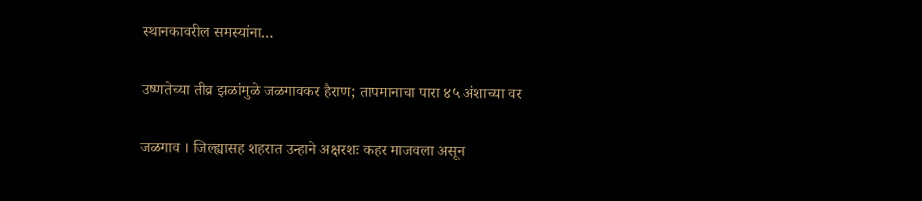स्थानकावरील समस्यांना…

उष्णतेच्या तीव्र झळांमुळे जळगावकर हैराण; तापमानाचा पारा ४५ अंशाच्या वर

जळगाव । जिल्ह्यासह शहरात उन्हाने अक्षरशः कहर माजवला असून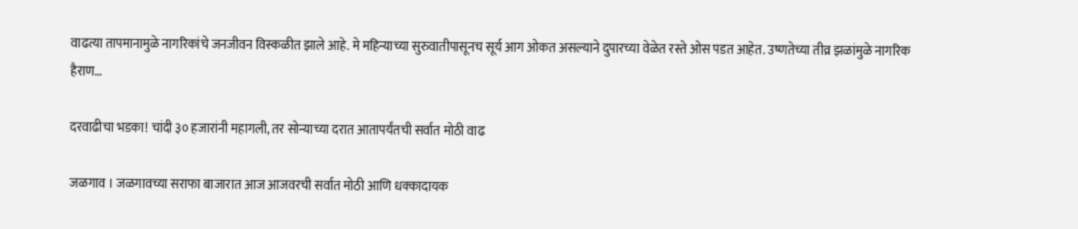वाढत्या तापमानामुळे नागरिकांचे जनजीवन विस्कळीत झाले आहे. मे महिन्याच्या सुरुवातीपासूनच सूर्य आग ओकत असल्याने दुपारच्या वेळेत रस्ते ओस पडत आहेत. उष्णतेच्या तीव्र झळांमुळे नागरिक हैराण…

दरवाढीचा भडका! चांदी ३० हजारांनी महागली, तर सोन्याच्या दरात आतापर्यंतची सर्वात मोठी वाढ

जळगाव । जळगावच्या सराफा बाजारात आज आजवरची सर्वात मोठी आणि धक्कादायक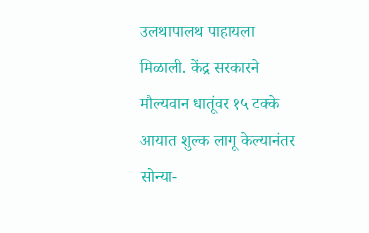उलथापालथ पाहायला मिळाली. केंद्र सरकारने मौल्यवान धातूंवर १५ टक्के आयात शुल्क लागू केल्यानंतर सोन्या-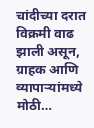चांदीच्या दरात विक्रमी वाढ झाली असून, ग्राहक आणि व्यापाऱ्यांमध्ये मोठी…